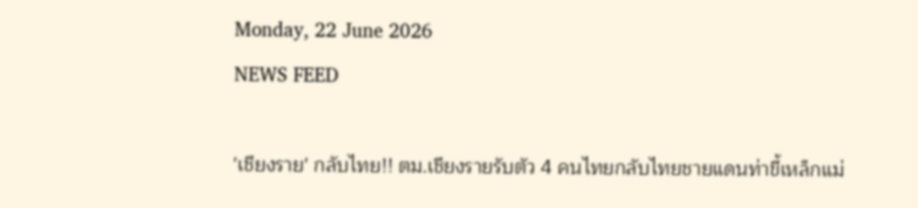Monday, 22 June 2026
NEWS FEED

'เชียงราย' กลับไทย!! ตม.เชียงรายรับตัว 4 คนไทยกลับไทยชายแดนท่าขี้เหล็กแม่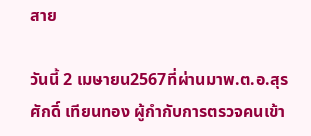สาย

วันนี้ 2 เมษายน2567ที่ผ่านมาพ.ต.อ.สุรศักดิ์ เทียนทอง ผู้กำกับการตรวจคนเข้า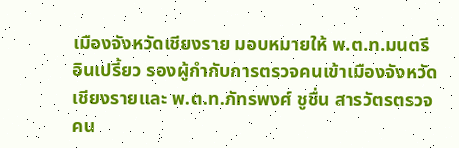เมืองจังหวัดเชียงราย มอบหมายให้ พ.ต.ท.มนตรี อินเปรี้ยว รองผู้กำกับการตรวจคนเข้าเมืองจังหวัดเชียงรายและ พ.ต.ท.ภัทรพงศ์ ชูชื่น สารวัตรตรวจคน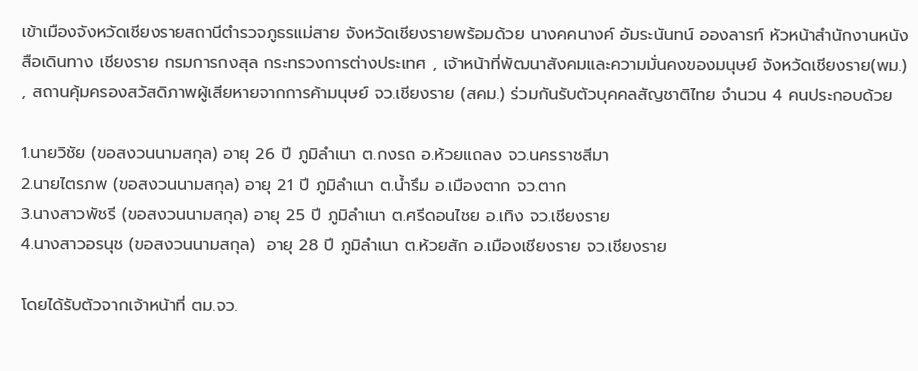เข้าเมืองจังหวัดเชียงรายสถานีตำรวจภูธรแม่สาย จังหวัดเชียงรายพร้อมด้วย นางคคนางค์ อัมระนันทน์ อองลารท์ หัวหน้าสำนักงานหนังสือเดินทาง เชียงราย กรมการกงสุล กระทรวงการต่างประเทศ , เจ้าหน้าที่พัฒนาสังคมและความมั่นคงของมนุษย์ จังหวัดเชียงราย(พม.) , สถานคุ้มครองสวัสดิภาพผู้เสียหายจากการค้ามนุษย์ จว.เชียงราย (สคม.) ร่วมกันรับตัวบุคคลสัญชาติไทย จำนวน 4 คนประกอบด้วย

1.นายวิชัย (ขอสงวนนามสกุล) อายุ 26 ปี ภูมิลำเนา ต.กงรถ อ.ห้วยแถลง จว.นครราชสีมา
2.นายไตรภพ (ขอสงวนนามสกุล) อายุ 21 ปี ภูมิลำเนา ต.น้ำรึม อ.เมืองตาก จว.ตาก
3.นางสาวพัชรี (ขอสงวนนามสกุล) อายุ 25 ปี ภูมิลำเนา ต.ศรีดอนไชย อ.เทิง จว.เชียงราย
4.นางสาวอรนุช (ขอสงวนนามสกุล)  อายุ 28 ปี ภูมิลำเนา ต.ห้วยสัก อ.เมืองเชียงราย จว.เชียงราย

โดยได้รับตัวจากเจ้าหน้าที่ ตม.จว.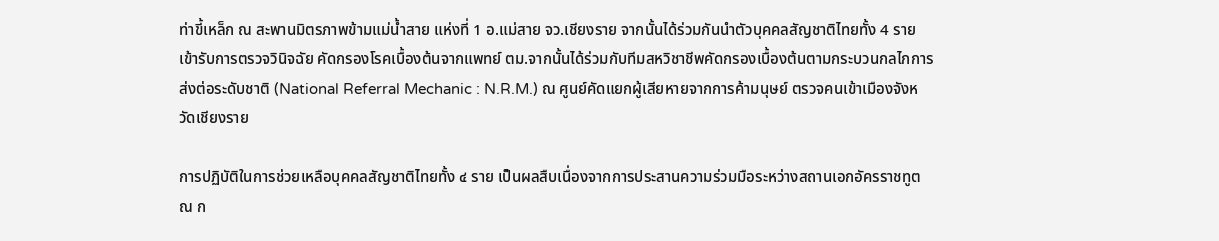ท่าขี้เหล็ก ณ สะพานมิตรภาพข้ามแม่น้ำสาย แห่งที่ 1 อ.แม่สาย จว.เชียงราย จากนั้นได้ร่วมกันนำตัวบุคคลสัญชาติไทยทั้ง 4 ราย เข้ารับการตรวจวินิจฉัย คัดกรองโรคเบื้องต้นจากแพทย์ ตม.จากนั้นได้ร่วมกับทีมสหวิชาชีพคัดกรองเบื้องต้นตามกระบวนกลไกการส่งต่อระดับชาติ (National Referral Mechanic : N.R.M.) ณ ศูนย์คัดแยกผู้เสียหายจากการค้ามนุษย์ ตรวจคนเข้าเมืองจังหวัดเชียงราย

การปฏิบัติในการช่วยเหลือบุคคลสัญชาติไทยทั้ง ๔ ราย เป็นผลสืบเนื่องจากการประสานความร่วมมือระหว่างสถานเอกอัครราชทูต ณ ก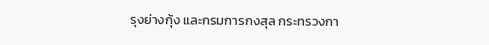รุงย่างกุ้ง และกรมการกงสุล กระทรวงกา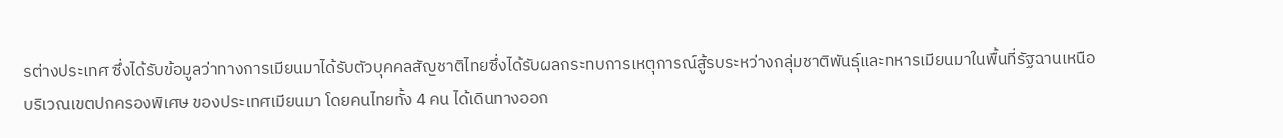รต่างประเทศ ซึ่งได้รับข้อมูลว่าทางการเมียนมาได้รับตัวบุคคลสัญชาติไทยซึ่งได้รับผลกระทบการเหตุการณ์สู้รบระหว่างกลุ่มชาติพันธุ์และทหารเมียนมาในพื้นที่รัฐฉานเหนือ บริเวณเขตปกครองพิเศษ ของประเทศเมียนมา โดยคนไทยทั้ง 4 คน ได้เดินทางออก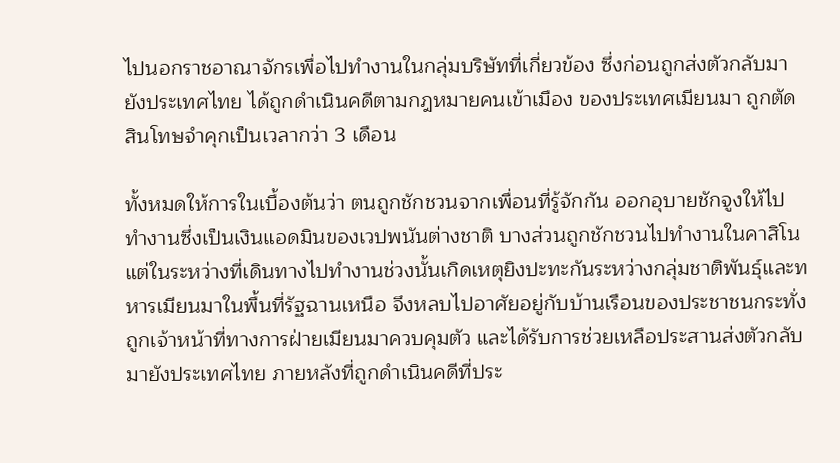ไปนอกราชอาณาจักรเพื่อไปทำงานในกลุ่มบริษัทที่เกี่ยวข้อง ซึ่งก่อนถูกส่งตัวกลับมายังประเทศไทย ได้ถูกดำเนินคดีตามกฎหมายคนเข้าเมือง ของประเทศเมียนมา ถูกตัดสินโทษจำคุกเป็นเวลากว่า 3 เดือน

ทั้งหมดให้การในเบื้องต้นว่า ตนถูกชักชวนจากเพื่อนที่รู้จักกัน ออกอุบายชักจูงให้ไปทำงานซึ่งเป็นเงินแอดมินของเวปพนันต่างชาติ บางส่วนถูกชักชวนไปทำงานในคาสิโน แต่ในระหว่างที่เดินทางไปทำงานช่วงนั้นเกิดเหตุยิงปะทะกันระหว่างกลุ่มชาติพันธุ์และทหารเมียนมาในพื้นที่รัฐฉานเหนือ จึงหลบไปอาศัยอยู่กับบ้านเรือนของประชาชนกระทั่งถูกเจ้าหน้าที่ทางการฝ่ายเมียนมาควบคุมตัว และได้รับการช่วยเหลือประสานส่งตัวกลับมายังประเทศไทย ภายหลังที่ถูกดำเนินคดีที่ประ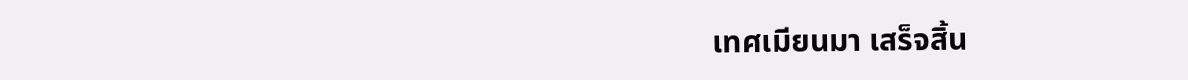เทศเมียนมา เสร็จสิ้น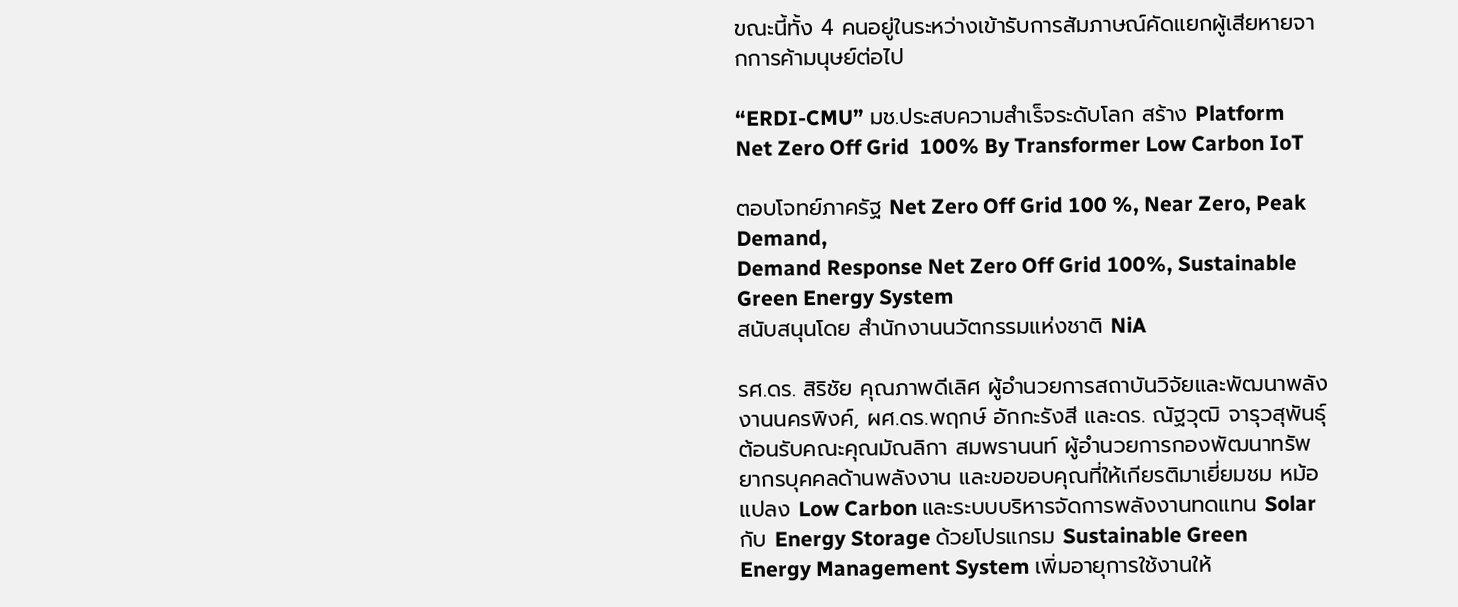ขณะนี้ทั้ง 4 คนอยู่ในระหว่างเข้ารับการสัมภาษณ์คัดแยกผู้เสียหายจากการค้ามนุษย์ต่อไป

“ERDI-CMU” มช.ประสบความสำเร็จระดับโลก สร้าง Platform Net Zero Off Grid  100% By Transformer Low Carbon IoT

ตอบโจทย์ภาครัฐ Net Zero Off Grid 100 %, Near Zero, Peak Demand,
Demand Response Net Zero Off Grid 100%, Sustainable Green Energy System
สนับสนุนโดย สำนักงานนวัตกรรมแห่งชาติ NiA

รศ.ดร. สิริชัย คุณภาพดีเลิศ ผู้อำนวยการสถาบันวิจัยและพัฒนาพลังงานนครพิงค์, ผศ.ดร.พฤกษ์ อักกะรังสี และดร. ณัฐวุฒิ จารุวสุพันธุ์  ต้อนรับคณะคุณมัณลิกา สมพรานนท์ ผู้อำนวยการกองพัฒนาทรัพยากรบุคคลด้านพลังงาน และขอขอบคุณที่ให้เกียรติมาเยี่ยมชม หม้อแปลง Low Carbon และระบบบริหารจัดการพลังงานทดแทน Solar กับ Energy Storage ด้วยโปรแกรม Sustainable Green Energy Management System เพิ่มอายุการใช้งานให้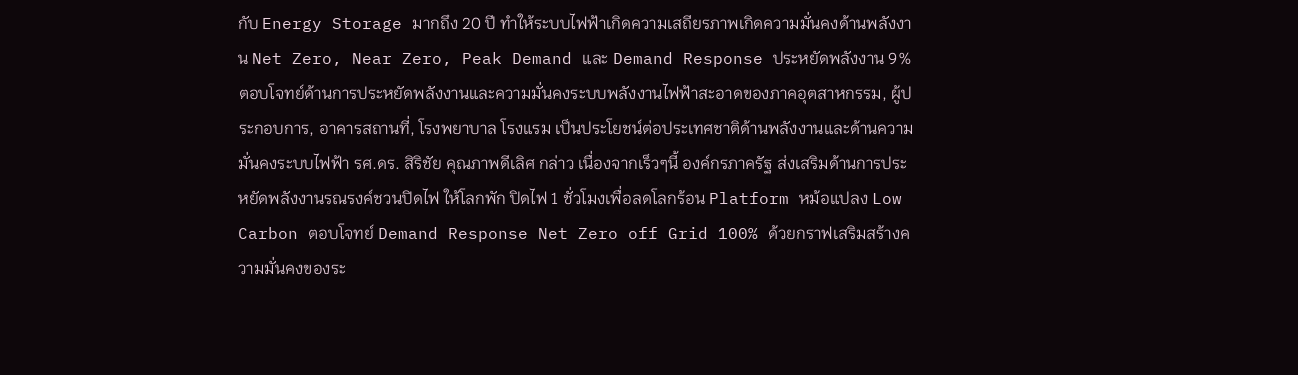กับ Energy Storage มากถึง 20 ปี ทำให้ระบบไฟฟ้าเกิดความเสถียรภาพเกิดความมั่นคงด้านพลังงาน Net Zero, Near Zero, Peak Demand และ Demand Response ประหยัดพลังงาน 9% ตอบโจทย์ด้านการประหยัดพลังงานและความมั่นคงระบบพลังงานไฟฟ้าสะอาดของภาคอุตสาหกรรม, ผู้ประกอบการ, อาคารสถานที่, โรงพยาบาล โรงแรม เป็นประโยชน์ต่อประเทศชาติด้านพลังงานและด้านความมั่นคงระบบไฟฟ้า รศ.ดร. สิริชัย คุณภาพดีเลิศ กล่าว เนื่องจากเร็วๆนี้ องค์กรภาครัฐ ส่งเสริมด้านการประหยัดพลังงานรณรงค์ชวนปิดไฟ ให้โลกพัก ปิดไฟ 1 ชั่วโมงเพื่อลดโลกร้อน Platform หม้อแปลง Low Carbon ตอบโจทย์ Demand Response Net Zero off Grid 100% ด้วยกราฟเสริมสร้างความมั่นคงของระ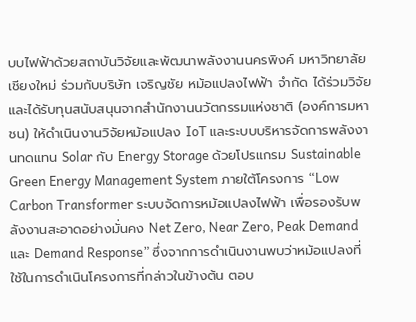บบไฟฟ้าด้วยสถาบันวิจัยและพัฒนาพลังงานนครพิงค์ มหาวิทยาลัยเชียงใหม่ ร่วมกับบริษัท เจริญชัย หม้อแปลงไฟฟ้า จำกัด ได้ร่วมวิจัยและได้รับทุนสนับสนุนจากสำนักงานนวัตกรรมแห่งชาติ (องค์การมหาชน) ให้ดำเนินงานวิจัยหม้อแปลง IoT และระบบบริหารจัดการพลังงานทดแทน Solar กับ Energy Storage ด้วยโปรแกรม Sustainable Green Energy Management System ภายใต้โครงการ “Low Carbon Transformer ระบบจัดการหม้อแปลงไฟฟ้า เพื่อรองรับพลังงานสะอาดอย่างมั่นคง Net Zero, Near Zero, Peak Demand และ Demand Response” ซึ่งจากการดำเนินงานพบว่าหม้อแปลงที่ใช้ในการดำเนินโครงการที่กล่าวในข้างต้น ตอบ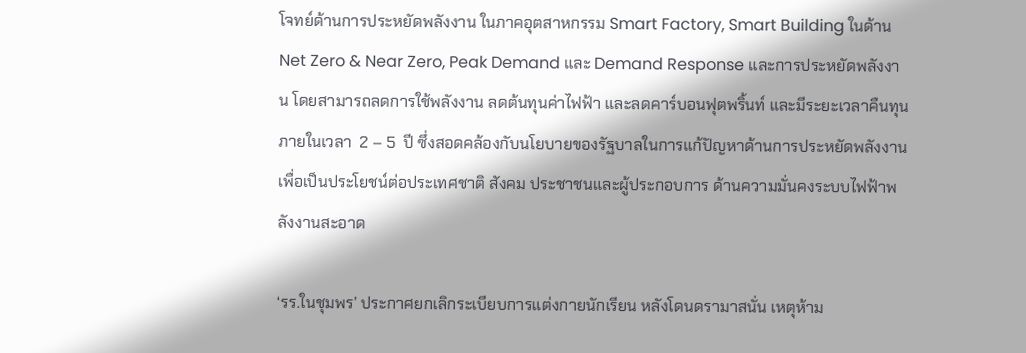โจทย์ด้านการประหยัดพลังงาน ในภาคอุตสาหกรรม Smart Factory, Smart Building ในด้าน Net Zero & Near Zero, Peak Demand และ Demand Response และการประหยัดพลังงาน โดยสามารถลดการใช้พลังงาน ลดต้นทุนค่าไฟฟ้า และลดคาร์บอนฟุตพริ้นท์ และมีระยะเวลาคืนทุนภายในเวลา  2 – 5  ปี ซึ่งสอดคล้องกับนโยบายของรัฐบาลในการแก้ปัญหาด้านการประหยัดพลังงาน เพื่อเป็นประโยชน์ต่อประเทศชาติ สังคม ประชาชนและผู้ประกอบการ ด้านความมั่นคงระบบไฟฟ้าพลังงานสะอาด

‘รร.ในชุมพร’ ประกาศยกเลิกระเบียบการแต่งกายนักเรียน หลังโดนดรามาสนั่น เหตุห้าม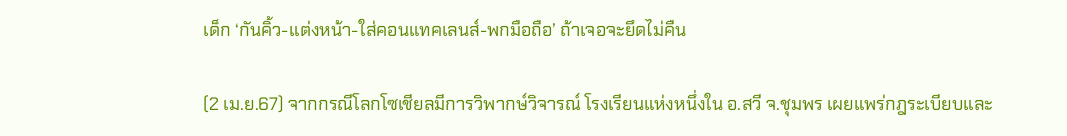เด็ก ‘กันคิ้ว-แต่งหน้า-ใส่คอนแทคเลนส์-พกมือถือ’ ถ้าเจอจะยึดไม่คืน

(2 เม.ย.67) จากกรณีโลกโซเชียลมีการวิพากษ์วิจารณ์ โรงเรียนแห่งหนึ่งใน อ.สวี จ.ชุมพร เผยแพร่กฎระเบียบและ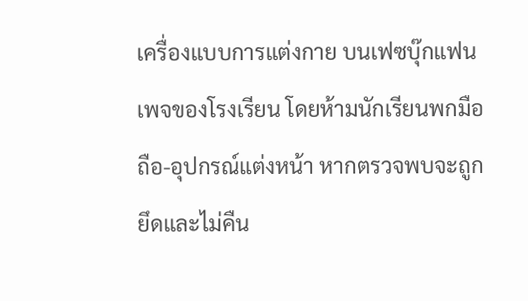เครื่องแบบการแต่งกาย บนเฟซบุ๊กแฟนเพจของโรงเรียน โดยห้ามนักเรียนพกมือถือ-อุปกรณ์แต่งหน้า หากตรวจพบจะถูกยึดและไม่คืน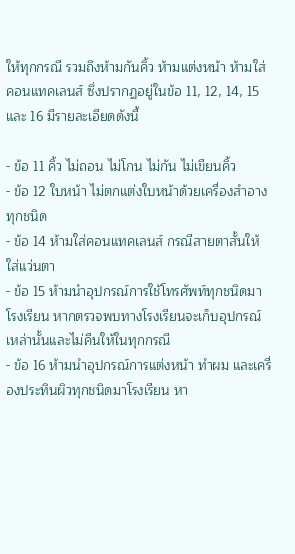ให้ทุกกรณี รวมถึงห้ามกันคิ้ว ห้ามแต่งหน้า ห้ามใส่คอนแทคเลนส์ ซึ่งปรากฏอยู่ในข้อ 11, 12, 14, 15 และ 16 มีรายละเอียดดังนี้

- ข้อ 11 คิ้ว ไม่ถอน ไม่โกน ไม่กัน ไม่เขียนคิ้ว
- ข้อ 12 ใบหน้า ไม่ตกแต่งใบหน้าด้วยเครื่องสำอางทุกชนิด
- ข้อ 14 ห้ามใส่คอนแทคเลนส์ กรณีสายตาสั้นให้ใส่แว่นตา
- ข้อ 15 ห้ามนำอุปกรณ์การใช้โทรศัพท์ทุกชนิดมาโรงเรียน หากตรวจพบทางโรงเรียนจะเก็บอุปกรณ์เหล่านั้นและไม่คืนให้ในทุกกรณี
- ข้อ 16 ห้ามนำอุปกรณ์การแต่งหน้า ทำผม และเครื่องประทินผิวทุกชนิดมาโรงเรียน หา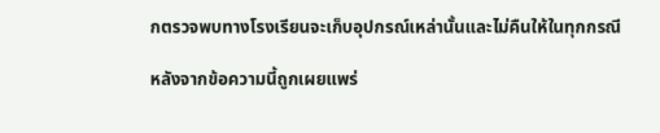กตรวจพบทางโรงเรียนจะเก็บอุปกรณ์เหล่านั้นและไม่คืนให้ในทุกกรณี

หลังจากข้อความนี้ถูกเผยแพร่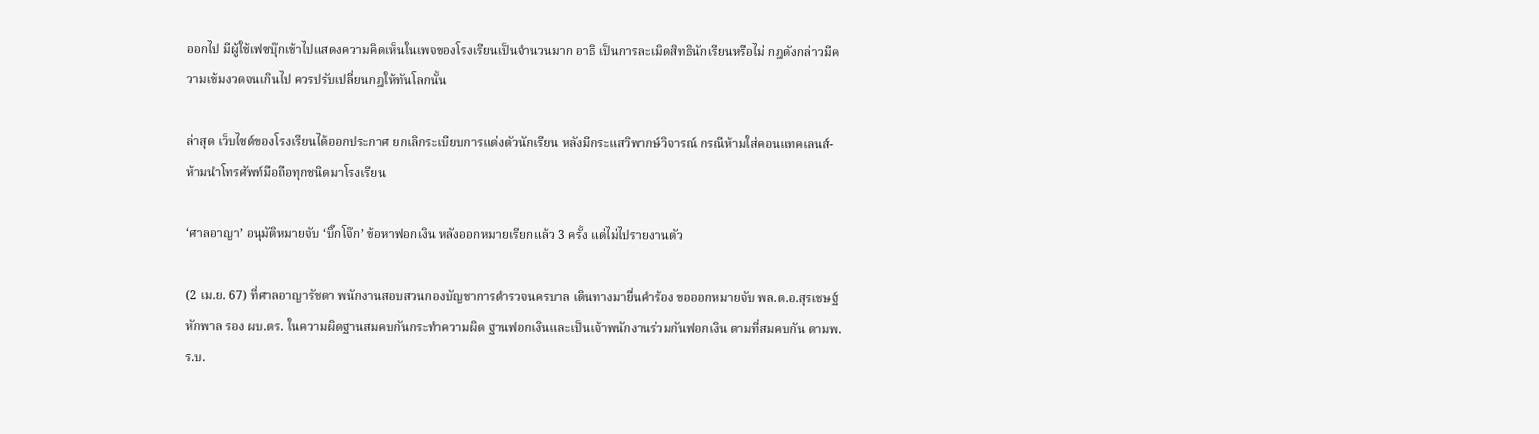ออกไป มีผู้ใช้เฟซบุ๊กเข้าไปแสดงความคิดเห็นในเพจของโรงเรียนเป็นจำนวนมาก อาธิ เป็นการละเมิดสิทธินักเรียนหรือไม่ กฎดังกล่าวมีความเข้มงวดจนเกินไป ควรปรับเปลี่ยนกฎให้ทันโลกนั้น

ล่าสุด เว็บไซต์ของโรงเรียนได้ออกประกาศ ยกเลิกระเบียบการแต่งตัวนักเรียน หลังมีกระแสวิพากษ์วิจารณ์ กรณีห้ามใส่คอนแทคเลนส์-ห้ามนำโทรศัพท์มือถือทุกชนิดมาโรงเรียน

‘ศาลอาญา’ อนุมัติหมายจับ ‘บิ๊กโจ๊ก’ ข้อหาฟอกเงิน หลังออกหมายเรียกแล้ว 3 ครั้ง แต่ไม่ไปรายงานตัว

(2 เม.ย. 67) ที่ศาลอาญารัชดา พนักงานสอบสวนกองบัญชาการตำรวจนครบาล เดินทางมายื่นคำร้อง ขอออกหมายจับ พล.ต.อ.สุรเชษฐ์ หักพาล รอง ผบ.ตร. ในความผิดฐานสมคบกันกระทำความผิด ฐานฟอกเงินและเป็นเจ้าพนักงานร่วมกันฟอกเงิน ตามที่สมคบกัน ตามพ.ร.บ.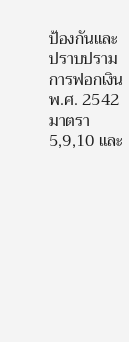ป้องกันและปราบปรามการฟอกเงิน พ.ศ. 2542 มาตรา 5,9,10 และ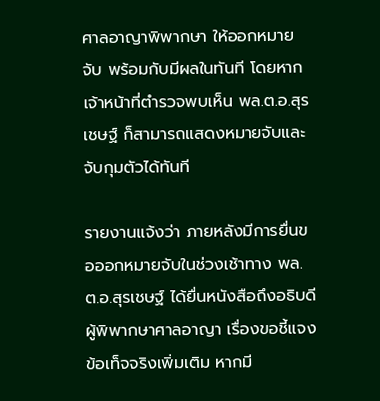ศาลอาญาพิพากษา ให้ออกหมายจับ พร้อมกับมีผลในทันที โดยหากเจ้าหน้าที่ตำรวจพบเห็น พล.ต.อ.สุรเชษฐ์ ก็สามารถแสดงหมายจับและจับกุมตัวได้ทันที

รายงานแจ้งว่า ภายหลังมีการยื่นขอออกหมายจับในช่วงเช้าทาง พล.ต.อ.สุรเชษฐ์ ได้ยื่นหนังสือถึงอธิบดีผู้พิพากษาศาลอาญา เรื่องขอชี้แจงข้อเท็จจริงเพิ่มเติม หากมี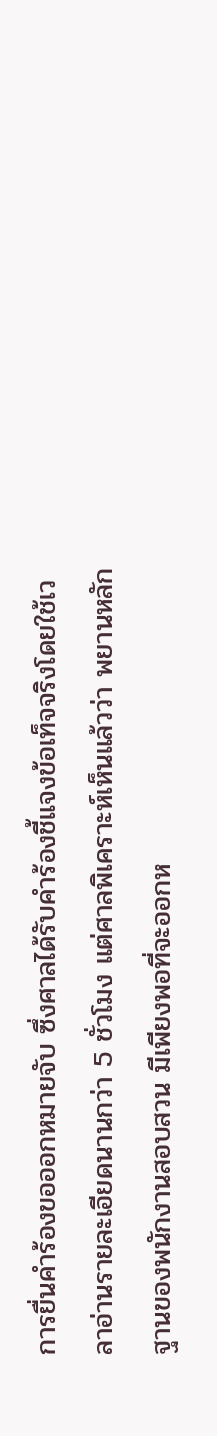การยื่นคำร้องขอออกหมายจับ ซึ่งศาลได้รับคำร้องชี้แจงข้อเท็จจริงโดยใช้เวลาอ่านรายละเอียดนานกว่า 5 ชั่วโมง แต่ศาลพิเคราะห์เห็นแล้วว่า พยานหลักฐานของพนักงานสอบสวน มีเพียงพอที่จะออกห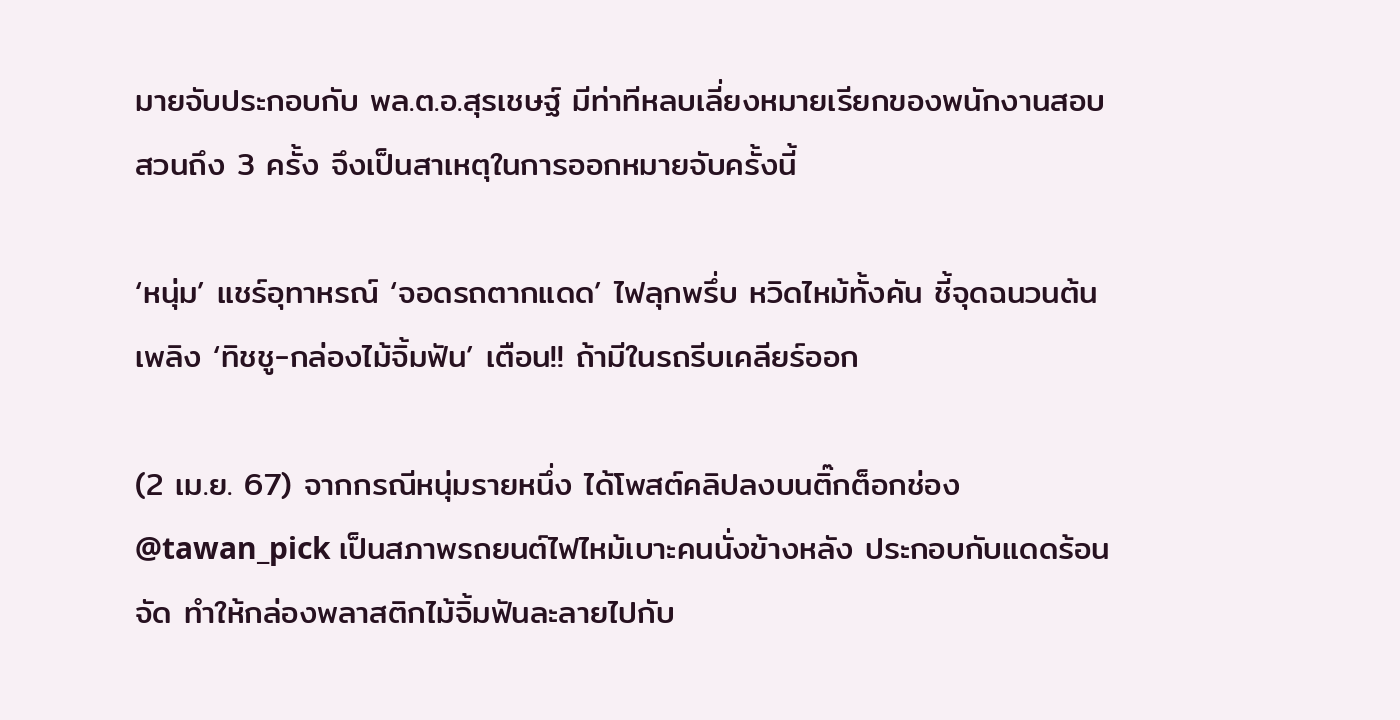มายจับประกอบกับ พล.ต.อ.สุรเชษฐ์ มีท่าทีหลบเลี่ยงหมายเรียกของพนักงานสอบสวนถึง 3 ครั้ง จึงเป็นสาเหตุในการออกหมายจับครั้งนี้

‘หนุ่ม’ แชร์อุทาหรณ์ ‘จอดรถตากแดด’ ไฟลุกพรึ่บ หวิดไหม้ทั้งคัน ชี้จุดฉนวนต้นเพลิง ‘ทิชชู-กล่องไม้จิ้มฟัน’ เตือน!! ถ้ามีในรถรีบเคลียร์ออก

(2 เม.ย. 67) จากกรณีหนุ่มรายหนึ่ง ได้โพสต์คลิปลงบนติ๊กต็อกช่อง @tawan_pick เป็นสภาพรถยนต์ไฟไหม้เบาะคนนั่งข้างหลัง ประกอบกับแดดร้อนจัด ทำให้กล่องพลาสติกไม้จิ้มฟันละลายไปกับ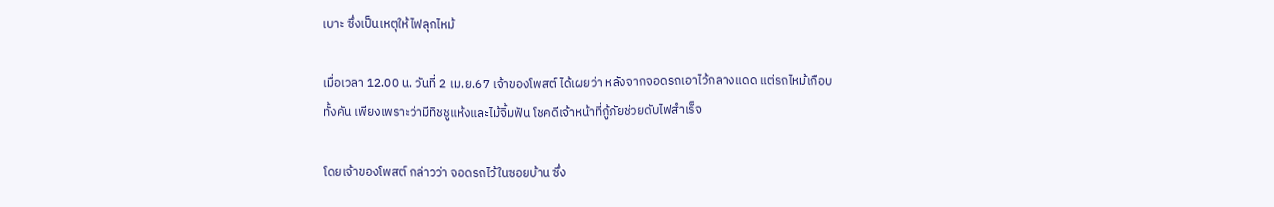เบาะ ซึ่งเป็นเหตุให้ไฟลุกไหม้

เมื่อเวลา 12.00 น. วันที่ 2 เม.ย.67 เจ้าของโพสต์ ได้เผยว่า หลังจากจอดรถเอาไว้กลางแดด แต่รถไหม้เกือบทั้งคัน เพียงเพราะว่ามีทิชชูแห้งและไม้จิ้มฟัน โชคดีเจ้าหน้าที่กู้ภัยช่วยดับไฟสำเร็จ

โดยเจ้าของโพสต์ กล่าวว่า จอดรถไว้ในซอยบ้าน ซึ่ง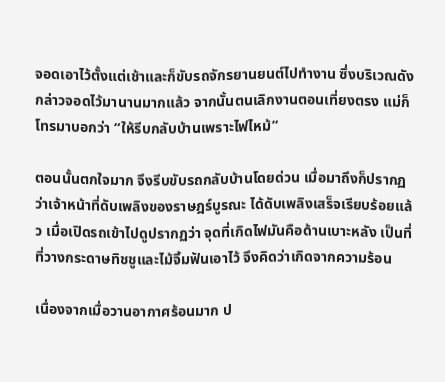จอดเอาไว้ตั้งแต่เช้าและก็ขับรถจักรยานยนต์ไปทำงาน ซึ่งบริเวณดังกล่าวจอดไว้มานานมากแล้ว จากนั้นตนเลิกงานตอนเที่ยงตรง แม่ก็โทรมาบอกว่า “ให้รีบกลับบ้านเพราะไฟไหม้”

ตอนนั้นตกใจมาก จึงรีบขับรถกลับบ้านโดยด่วน เมื่อมาถึงก็ปรากฏว่าเจ้าหน้าที่ดับเพลิงของราษฎร์บูรณะ ได้ดับเพลิงเสร็จเรียบร้อยแล้ว เมื่อเปิดรถเข้าไปดูปรากฏว่า จุดที่เกิดไฟมันคือด้านเบาะหลัง เป็นที่ที่วางกระดาษทิชชูและไม้จิ้มฟันเอาไว้ จึงคิดว่าเกิดจากความร้อน

เนื่องจากเมื่อวานอากาศร้อนมาก ป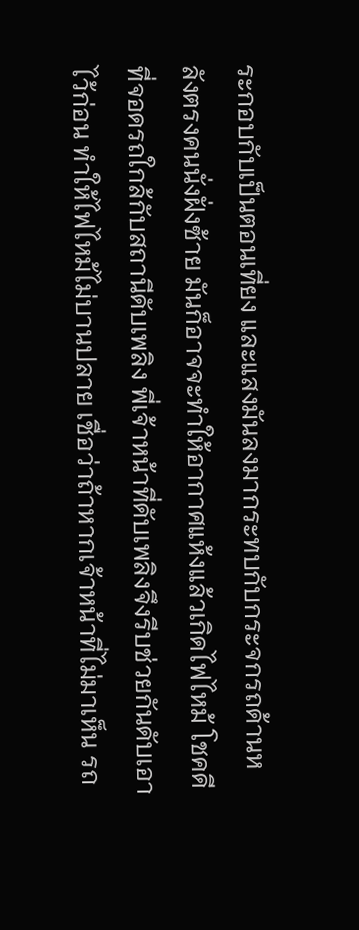ระกอบกับเป็นตอนเที่ยง และแสงมันลงมากระทบกับกระจกรถด้านหลังตรงคนนั่งฝั่งซ้าย มันก็อาจจะทำให้อากาศแห้งแล้วเกิดไฟไหม้ โชคดีที่จอดรถใกล้กับสถานีดับเพลิง พี่เจ้าหน้าที่ดับเพลิงจึงรีบช่วยกันดับเอาไว้ก่อน ทำให้ไฟไหม้ไม่บานปลาย เชื่อว่าถ้าหากเจ้าหน้าที่ไม่มาเห็น รถ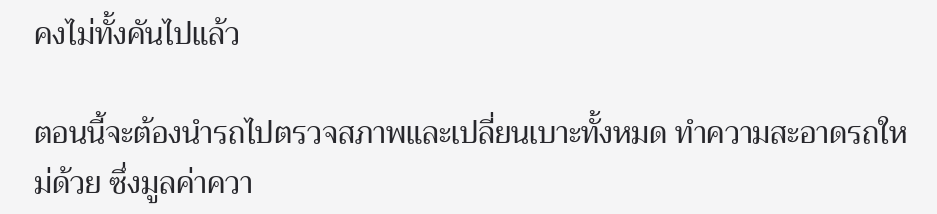คงไม่ทั้งคันไปแล้ว

ตอนนี้จะต้องนำรถไปตรวจสภาพและเปลี่ยนเบาะทั้งหมด ทำความสะอาดรถใหม่ด้วย ซึ่งมูลค่าควา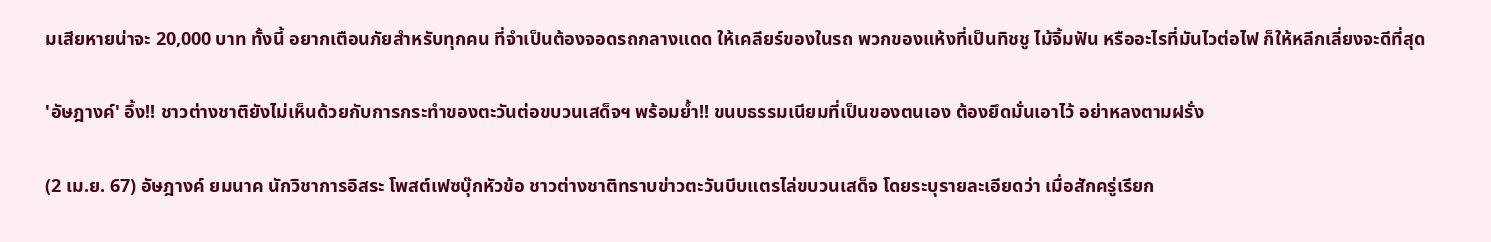มเสียหายน่าจะ 20,000 บาท ทั้งนี้ อยากเตือนภัยสำหรับทุกคน ที่จำเป็นต้องจอดรถกลางแดด ให้เคลียร์ของในรถ พวกของแห้งที่เป็นทิชชู ไม้จิ้มฟัน หรืออะไรที่มันไวต่อไฟ ก็ให้หลีกเลี่ยงจะดีที่สุด

'อัษฎางค์' อึ้ง!! ชาวต่างชาติยังไม่เห็นด้วยกับการกระทำของตะวันต่อขบวนเสด็จฯ พร้อมย้ำ!! ขนบธรรมเนียมที่เป็นของตนเอง ต้องยึดมั่นเอาไว้ อย่าหลงตามฝรั่ง

(2 เม.ย. 67) อัษฎางค์ ยมนาค นักวิชาการอิสระ โพสต์เฟซบุ๊กหัวข้อ ชาวต่างชาติทราบข่าวตะวันบีบแตรไล่ขบวนเสด็จ โดยระบุรายละเอียดว่า เมื่อสักครู่เรียก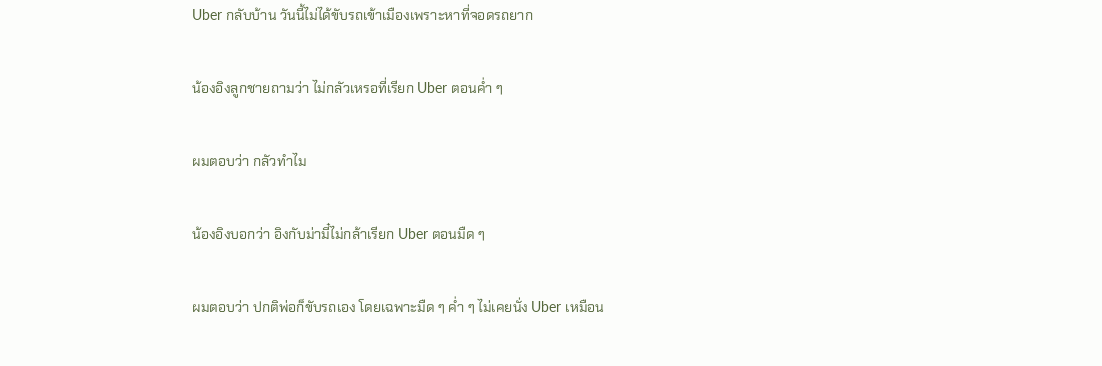Uber กลับบ้าน วันนี้ไม่ได้ขับรถเข้าเมืองเพราะหาที่จอดรถยาก

น้องอิงลูกชายถามว่า ไม่กลัวเหรอที่เรียก Uber ตอนค่ำ ๆ

ผมตอบว่า กลัวทำไม

น้องอิงบอกว่า อิงกับม่ามี๋ไม่กล้าเรียก Uber ตอนมืด ๆ

ผมตอบว่า ปกติพ่อก็ขับรถเอง โดยเฉพาะมืด ๆ ค่ำ ๆ ไม่เคยนั่ง Uber เหมือน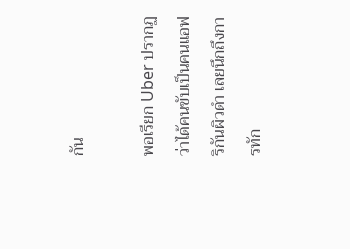กัน

พอเรียก Uber ปรากฏว่าได้คนขับเป็นคนแอฟริกันผิวดำ เลยนึกถึงการทัก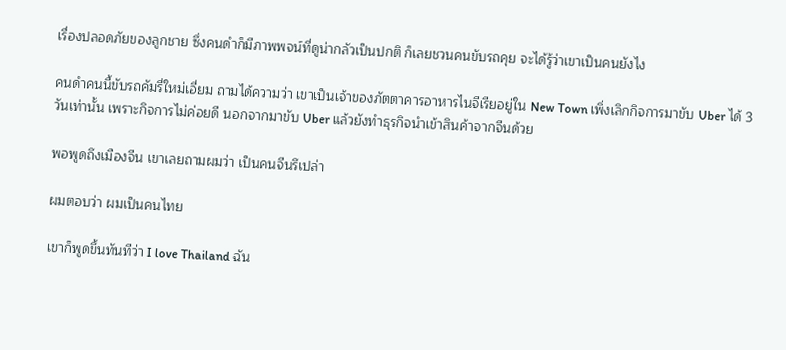เรื่องปลอดภัยของลูกชาย ซึ่งคนดำก็มีภาพพจน์ที่ดูน่ากลัวเป็นปกติ ก็เลยชวนคนขับรถคุย จะได้รู้ว่าเขาเป็นคนยังไง

คนดำคนนี้ขับรถคัมรี่ใหม่เอี่ยม ถามได้ความว่า เขาเป็นเจ้าของภัตตาคารอาหารไนจีเรียอยู่ใน New Town เพิ่งเลิกกิจการมาขับ Uber ได้ 3 วันเท่านั้น เพราะกิจการไม่ค่อยดี นอกจากมาขับ Uber แล้วยังทำธุรกิจนำเข้าสินค้าจากจีนด้วย

พอพูดถึงเมืองจีน เขาเลยถามผมว่า เป็นคนจีนรึเปล่า

ผมตอบว่า ผมเป็นคนไทย

เขาก็พูดขึ้นทันทีว่า I love Thailand ฉัน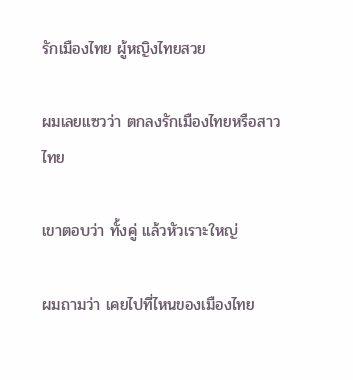รักเมืองไทย ผู้หญิงไทยสวย

ผมเลยแซวว่า ตกลงรักเมืองไทยหรือสาวไทย

เขาตอบว่า ทั้งคู่ แล้วหัวเราะใหญ่

ผมถามว่า เคยไปที่ไหนของเมืองไทย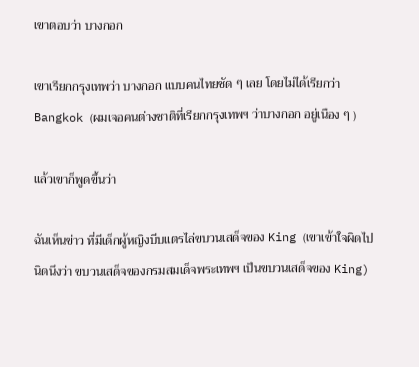เขาตอบว่า บางกอก

เขาเรียกกรุงเทพว่า บางกอก แบบคนไทยชัด ๆ เลย โดยไม่ได้เรียกว่า Bangkok (ผมเจอคนต่างชาติที่เรียกกรุงเทพฯ ว่าบางกอก อยู่เนือง ๆ )

แล้วเขาก็พูดขึ้นว่า

ฉันเห็นข่าว ที่มีเด็กผู้หญิงบีบแตรไล่ขบวนเสด็จของ King (เขาเข้าใจผิดไปนิดนึงว่า ขบวนเสด็จของกรมสมเด็จพระเทพฯ เป็นขบวนเสด็จของ King)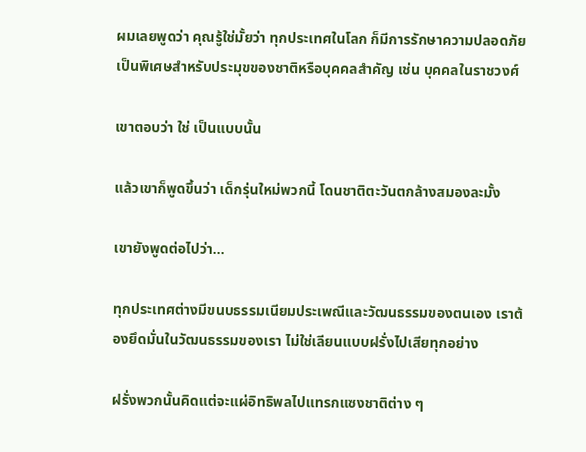ผมเลยพูดว่า คุณรู้ใช่มั้ยว่า ทุกประเทศในโลก ก็มีการรักษาความปลอดภัยเป็นพิเศษสำหรับประมุขของชาติหรือบุคคลสำคัญ เช่น บุคคลในราชวงศ์

เขาตอบว่า ใช่ เป็นแบบนั้น

แล้วเขาก็พูดขึ้นว่า เด็กรุ่นใหม่พวกนี้ โดนชาติตะวันตกล้างสมองละมั้ง

เขายังพูดต่อไปว่า…

ทุกประเทศต่างมีขนบธรรมเนียมประเพณีและวัฒนธรรมของตนเอง เราต้องยึดมั่นในวัฒนธรรมของเรา ไม่ใช่เลียนแบบฝรั่งไปเสียทุกอย่าง

ฝรั่งพวกนั้นคิดแต่จะแผ่อิทธิพลไปแทรกแซงชาติต่าง ๆ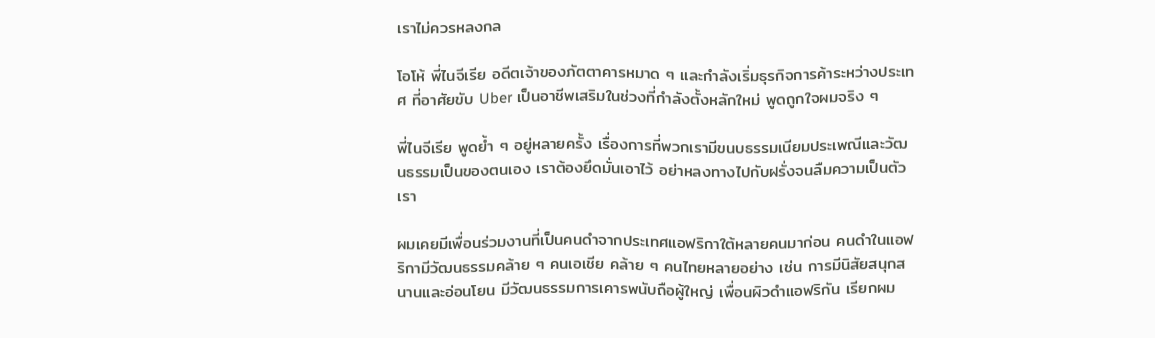เราไม่ควรหลงกล

โอโห้ พี่ไนจีเรีย อดีตเจ้าของภัตตาคารหมาด ๆ และกำลังเริ่มธุรกิจการค้าระหว่างประเทศ ที่อาศัยขับ Uber เป็นอาชีพเสริมในช่วงที่กำลังตั้งหลักใหม่ พูดถูกใจผมจริง ๆ

พี่ไนจีเรีย พูดย้ำ ๆ อยู่หลายครั้ง เรื่องการที่พวกเรามีขนบธรรมเนียมประเพณีและวัฒนธรรมเป็นของตนเอง เราต้องยึดมั่นเอาไว้ อย่าหลงทางไปกับฝรั่งจนลืมความเป็นตัวเรา

ผมเคยมีเพื่อนร่วมงานที่เป็นคนดำจากประเทศแอฟริกาใต้หลายคนมาก่อน คนดำในแอฟริกามีวัฒนธรรมคล้าย ๆ คนเอเชีย คล้าย ๆ คนไทยหลายอย่าง เช่น การมีนิสัยสนุกสนานและอ่อนโยน มีวัฒนธรรมการเคารพนับถือผู้ใหญ่ เพื่อนผิวดำแอฟริกัน เรียกผม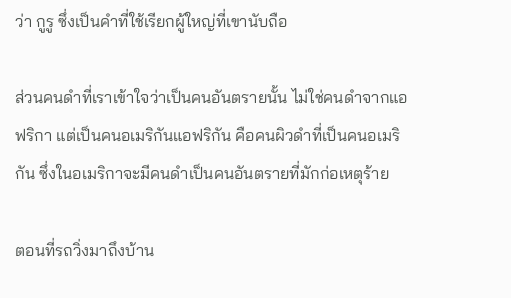ว่า กูรู ซึ่งเป็นคำที่ใช้เรียกผู้ใหญ่ที่เขานับถือ

ส่วนคนดำที่เราเข้าใจว่าเป็นคนอันตรายนั้น ไม่ใช่คนดำจากแอฟริกา แต่เป็นคนอเมริกันแอฟริกัน คือคนผิวดำที่เป็นคนอเมริกัน ซึ่งในอเมริกาจะมีคนดำเป็นคนอันตรายที่มักก่อเหตุร้าย

ตอนที่รถวิ่งมาถึงบ้าน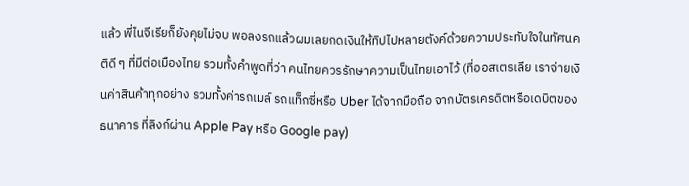แล้ว พี่ไนจีเรียก็ยังคุยไม่จบ พอลงรถแล้วผมเลยกดเงินให้ทิปไปหลายตังค์ด้วยความประทับใจในทัศนคติดี ๆ ที่มีต่อเมืองไทย รวมทั้งคำพูดที่ว่า คนไทยควรรักษาความเป็นไทยเอาไว้ (ที่ออสเตรเลีย เราจ่ายเงินค่าสินค้าทุกอย่าง รวมทั้งค่ารถเมล์ รถแท็กซี่หรือ Uber ได้จากมือถือ จากบัตรเครดิตหรือเดบิตของธนาคาร ที่ลิงก์ผ่าน Apple Pay หรือ Google pay)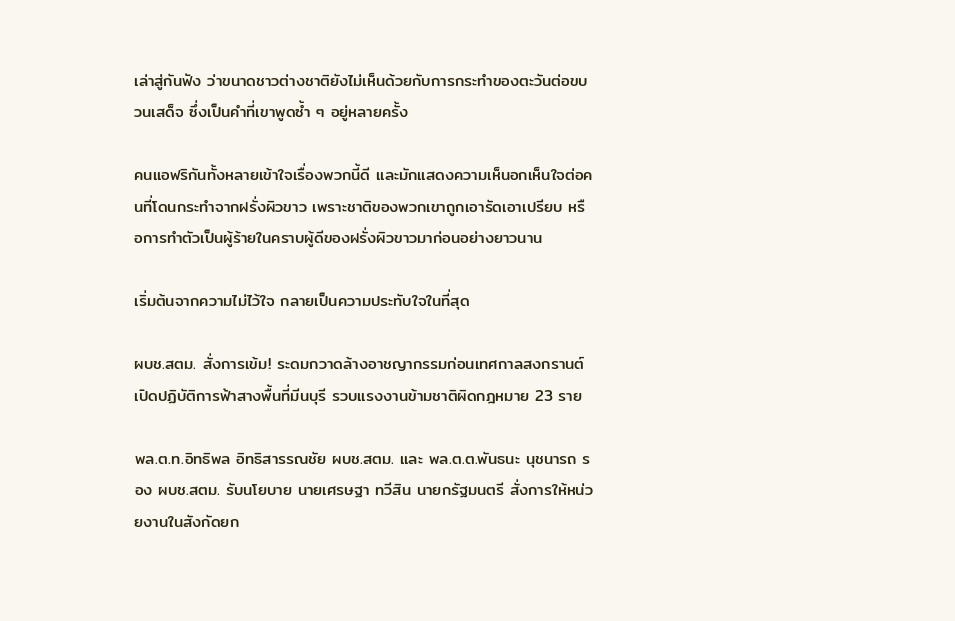เล่าสู่กันฟัง ว่าขนาดชาวต่างชาติยังไม่เห็นด้วยกับการกระทำของตะวันต่อขบวนเสด็จ ซึ่งเป็นคำที่เขาพูดซ้ำ ๆ อยู่หลายครั้ง

คนแอฟริกันทั้งหลายเข้าใจเรื่องพวกนี้ดี และมักแสดงความเห็นอกเห็นใจต่อคนที่โดนกระทำจากฝรั่งผิวขาว เพราะชาติของพวกเขาถูกเอารัดเอาเปรียบ หรือการทำตัวเป็นผู้ร้ายในคราบผู้ดีของฝรั่งผิวขาวมาก่อนอย่างยาวนาน

เริ่มต้นจากความไม่ไว้ใจ กลายเป็นความประทับใจในที่สุด

ผบช.สตม. สั่งการเข้ม! ระดมกวาดล้างอาชญากรรมก่อนเทศกาลสงกรานต์ เปิดปฏิบัติการฟ้าสางพื้นที่มีนบุรี รวบแรงงานข้ามชาติผิดกฎหมาย 23 ราย

พล.ต.ท.อิทธิพล อิทธิสารรณชัย ผบช.สตม. และ พล.ต.ต.พันธนะ นุชนารถ รอง ผบช.สตม. รับนโยบาย นายเศรษฐา ทวีสิน นายกรัฐมนตรี สั่งการให้หน่วยงานในสังกัดยก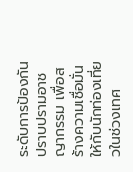ระดับการป้องกันปราบปรามอาชญากรรม เพื่อสร้างความเชื่อมั่นให้กับนักท่องเที่ยวในช่วงเทศ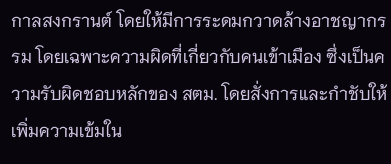กาลสงกรานต์ โดยให้มีการระดมกวาดล้างอาชญากรรม โดยเฉพาะความผิดที่เกี่ยวกับคนเข้าเมือง ซึ่งเป็นความรับผิดชอบหลักของ สตม. โดยสั่งการและกำชับให้เพิ่มความเข้มใน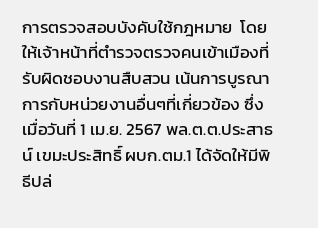การตรวจสอบบังคับใช้กฎหมาย  โดยให้เจ้าหน้าที่ตำรวจตรวจคนเข้าเมืองที่รับผิดชอบงานสืบสวน เน้นการบูรณาการกับหน่วยงานอื่นๆที่เกี่ยวข้อง ซึ่งเมื่อวันที่ 1 เม.ย. 2567 พล.ต.ต.ประสาธน์ เขมะประสิทธิ์ ผบก.ตม.1 ได้จัดให้มีพิธีปล่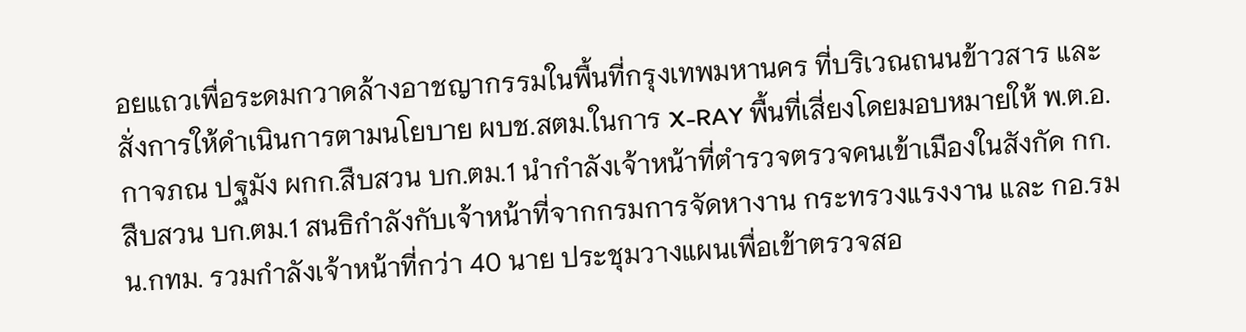อยแถวเพื่อระดมกวาดล้างอาชญากรรมในพื้นที่กรุงเทพมหานคร ที่บริเวณถนนข้าวสาร และสั่งการให้ดำเนินการตามนโยบาย ผบช.สตม.ในการ X-RAY พื้นที่เสี่ยงโดยมอบหมายให้ พ.ต.อ.กาจภณ ปฐมัง ผกก.สืบสวน บก.ตม.1 นำกำลังเจ้าหน้าที่ตำรวจตรวจคนเข้าเมืองในสังกัด กก.สืบสวน บก.ตม.1 สนธิกำลังกับเจ้าหน้าที่จากกรมการจัดหางาน กระทรวงแรงงาน และ กอ.รมน.กทม. รวมกำลังเจ้าหน้าที่กว่า 40 นาย ประชุมวางแผนเพื่อเข้าตรวจสอ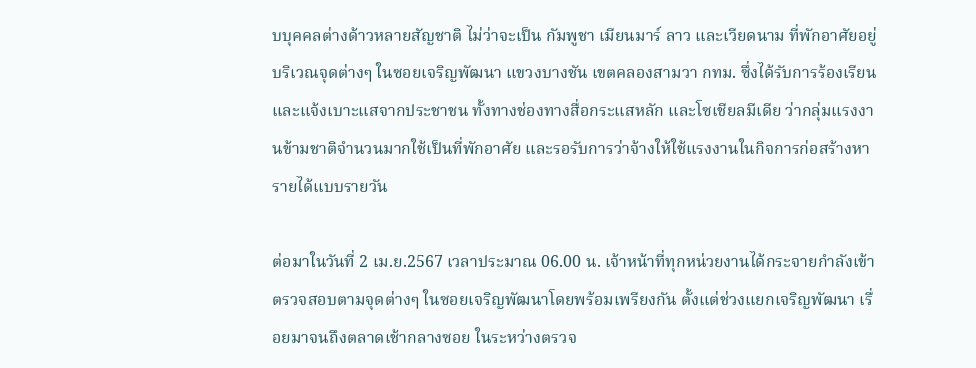บบุคคลต่างด้าวหลายสัญชาติ ไม่ว่าจะเป็น กัมพูชา เมียนมาร์ ลาว และเวียดนาม ที่พักอาศัยอยู่บริเวณจุดต่างๆ ในซอยเจริญพัฒนา แขวงบางชัน เขตคลองสามวา กทม. ซึ่งได้รับการร้องเรียนและแจ้งเบาะแสจากประชาชน ทั้งทางช่องทางสื่อกระแสหลัก และโซเชียลมีเดีย ว่ากลุ่มแรงงานข้ามชาติจำนวนมากใช้เป็นที่พักอาศัย และรอรับการว่าจ้างให้ใช้แรงงานในกิจการก่อสร้างหารายได้แบบรายวัน

ต่อมาในวันที่ 2 เม.ย.2567 เวลาประมาณ 06.00 น. เจ้าหน้าที่ทุกหน่วยงานได้กระจายกำลังเข้าตรวจสอบตามจุดต่างๆ ในซอยเจริญพัฒนาโดยพร้อมเพรียงกัน ตั้งแต่ช่วงแยกเจริญพัฒนา เรื่อยมาจนถึงตลาดเช้ากลางซอย ในระหว่างตรวจ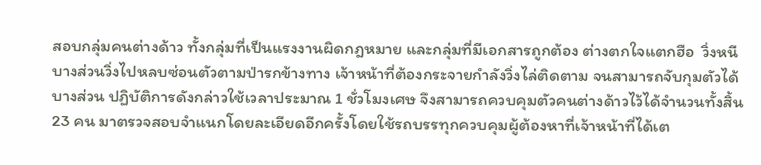สอบกลุ่มคนต่างด้าว ทั้งกลุ่มที่เป็นแรงงานผิดกฎหมาย และกลุ่มที่มีเอกสารถูกต้อง ต่างตกใจแตกฮือ  วิ่งหนี บางส่วนวิ่งไปหลบซ่อนตัวตามป่ารกข้างทาง เจ้าหน้าที่ต้องกระจายกำลังวิ่งไล่ติดตาม จนสามารถจับกุมตัวได้บางส่วน ปฏิบัติการดังกล่าวใช้เวลาประมาณ 1 ชั่วโมงเศษ จึงสามารถควบคุมตัวคนต่างด้าวไว้ได้จำนวนทั้งสิ้น 23 คน มาตรวจสอบจำแนกโดยละเอียดอีกครั้งโดยใช้รถบรรทุกควบคุมผู้ต้องหาที่เจ้าหน้าที่ได้เต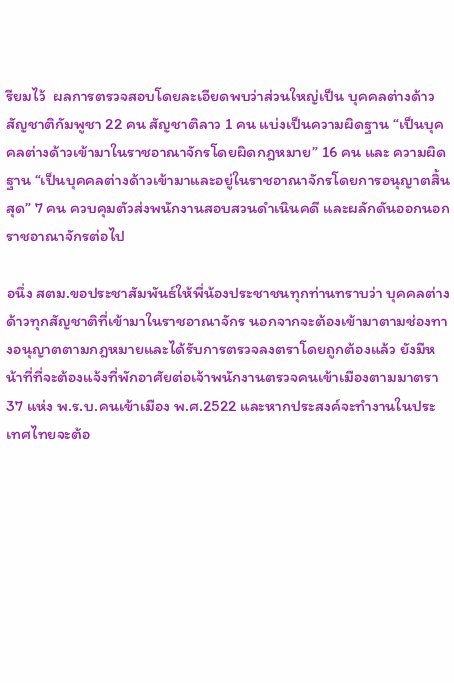รียมไว้  ผลการตรวจสอบโดยละเอียดพบว่าส่วนใหญ่เป็น บุคคลต่างด้าวสัญชาติกัมพูชา 22 คน สัญชาติลาว 1 คน แบ่งเป็นความผิดฐาน “เป็นบุคคลต่างด้าวเข้ามาในราชอาณาจักรโดยผิดกฎหมาย” 16 คน และ ความผิดฐาน “เป็นบุคคลต่างด้าวเข้ามาและอยู่ในราชอาณาจักรโดยการอนุญาตสิ้นสุด” 7 คน ควบคุมตัวส่งพนักงานสอบสวนดำเนินคดี และผลักดันออกนอกราชอาณาจักรต่อไป

อนึ่ง สตม.ขอประชาสัมพันธ์ให้พี่น้องประชาชนทุกท่านทราบว่า บุคคลต่างด้าวทุกสัญชาติที่เข้ามาในราชอาณาจักร นอกจากจะต้องเข้ามาตามช่องทางอนุญาตตามกฎหมายและได้รับการตรวจลงตราโดยถูกต้องแล้ว ยังมีหน้าที่ที่จะต้องแจ้งที่พักอาศัยต่อเจ้าพนักงานตรวจคนเข้าเมืองตามมาตรา 37 แห่ง พ.ร.บ.คนเข้าเมือง พ.ศ.2522 และหากประสงค์จะทำงานในประเทศไทยจะต้อ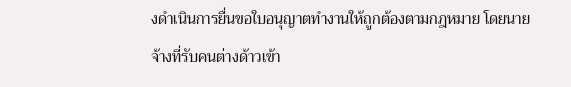งดำเนินการยื่นขอใบอนุญาตทำงานให้ถูกต้องตามกฎหมาย โดยนายจ้างที่รับคนต่างด้าวเข้า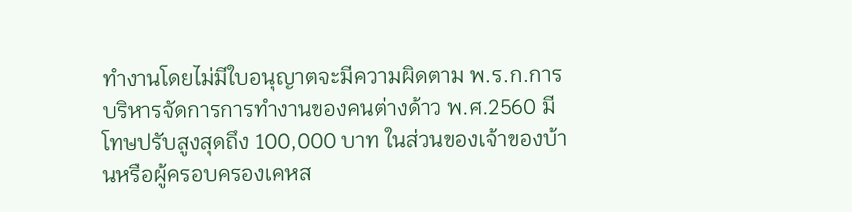ทำงานโดยไม่มีใบอนุญาตจะมีความผิดตาม พ.ร.ก.การบริหารจัดการการทำงานของคนต่างด้าว พ.ศ.2560 มีโทษปรับสูงสุดถึง 100,000 บาท ในส่วนของเจ้าของบ้านหรือผู้ครอบครองเคหส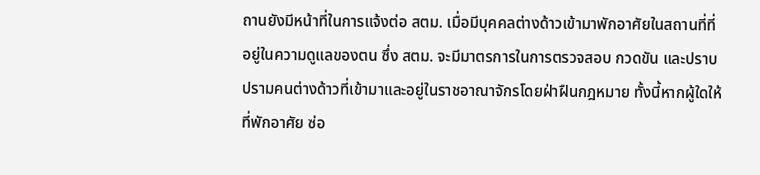ถานยังมีหน้าที่ในการแจ้งต่อ สตม. เมื่อมีบุคคลต่างด้าวเข้ามาพักอาศัยในสถานที่ที่อยู่ในความดูแลของตน ซึ่ง สตม. จะมีมาตรการในการตรวจสอบ กวดขัน และปราบปรามคนต่างด้าวที่เข้ามาและอยู่ในราชอาณาจักรโดยฝ่าฝืนกฎหมาย ทั้งนี้หากผู้ใดให้ที่พักอาศัย ซ่อ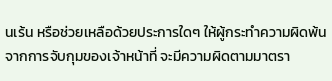นเร้น หรือช่วยเหลือด้วยประการใดๆ ให้ผู้กระทำความผิดพ้นจากการจับกุมของเจ้าหน้าที่ จะมีความผิดตามมาตรา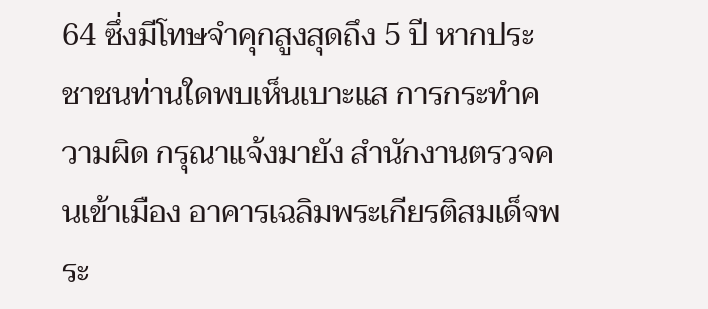64 ซึ่งมีโทษจำคุกสูงสุดถึง 5 ปี หากประชาชนท่านใดพบเห็นเบาะแส การกระทำความผิด กรุณาแจ้งมายัง สำนักงานตรวจคนเข้าเมือง อาคารเฉลิมพระเกียรติสมเด็จพระ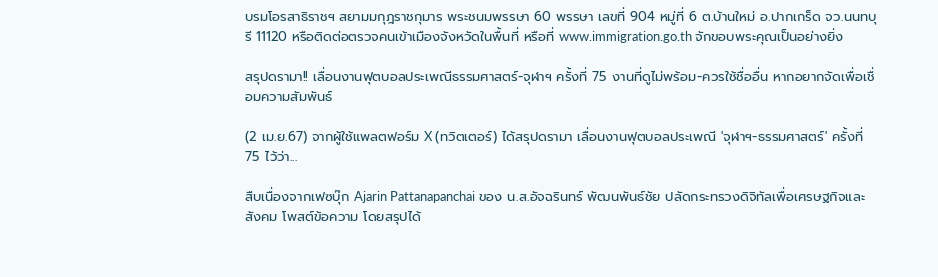บรมโอรสาธิราชฯ สยามมกุฎราชกุมาร พระชนมพรรษา 60 พรรษา เลขที่ 904 หมู่ที่ 6 ต.บ้านใหม่ อ.ปากเกร็ด จว.นนทบุรี 11120 หรือติดต่อตรวจคนเข้าเมืองจังหวัดในพื้นที่ หรือที่ www.immigration.go.th จักขอบพระคุณเป็นอย่างยิ่ง

สรุปดรามา!! เลื่อนงานฟุตบอลประเพณีธรรมศาสตร์-จุฬาฯ ครั้งที่ 75 งานที่ดูไม่พร้อม-ควรใช้ชื่ออื่น หากอยากจัดเพื่อเชื่อมความสัมพันธ์

(2 เม.ย.67) จากผู้ใช้แพลตฟอร์ม X (ทวิตเตอร์) ได้สรุปดรามา เลื่อนงานฟุตบอลประเพณี 'จุฬาฯ-ธรรมศาสตร์' ครั้งที่ 75 ไว้ว่า...

สืบเนื่องจากเฟซบุ๊ก Ajarin Pattanapanchai ของ น.ส.อัจฉรินทร์ พัฒนพันธ์ชัย ปลัดกระทรวงดิจิทัลเพื่อเศรษฐกิจและสังคม โพสต์ข้อความ โดยสรุปได้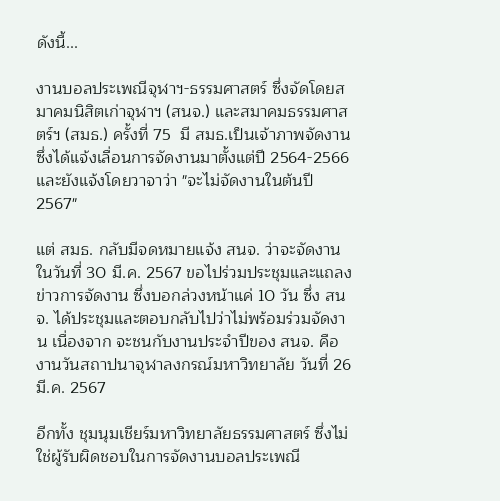ดังนี้...

งานบอลประเพณีจุฬาฯ-ธรรมศาสตร์ ซึ่งจัดโดยสมาคมนิสิตเก่าจุฬาฯ (สนจ.) และสมาคมธรรมศาสตร์ฯ (สมธ.) ครั้งที่ 75  มี สมธ.เป็นเจ้าภาพจัดงาน ซึ่งได้แจ้งเลื่อนการจัดงานมาตั้งแต่ปี 2564-2566 และยังแจ้งโดยวาจาว่า "จะไม่จัดงานในต้นปี  2567"

แต่ สมธ. กลับมีจดหมายแจ้ง สนจ. ว่าจะจัดงานในวันที่ 30 มี.ค. 2567 ขอไปร่วมประชุมและแถลงข่าวการจัดงาน ซึ่งบอกล่วงหน้าแค่ 10 วัน ซึ่ง สนจ. ได้ประชุมและตอบกลับไปว่าไม่พร้อมร่วมจัดงาน เนื่องจาก จะชนกับงานประจำปีของ สนจ. คืองานวันสถาปนาจุฬาลงกรณ์มหาวิทยาลัย วันที่ 26 มี.ค. 2567

อีกทั้ง ชุมนุมเชียร์มหาวิทยาลัยธรรมศาสตร์ ซึ่งไม่ใช่ผู้รับผิดชอบในการจัดงานบอลประเพณี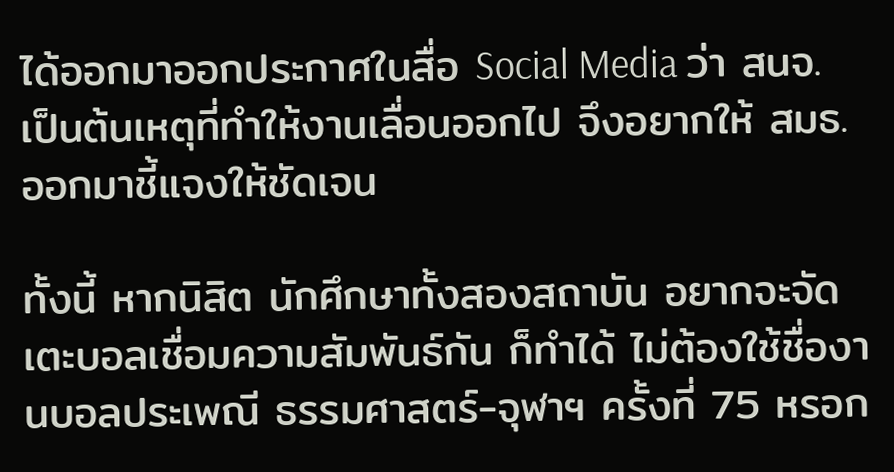ได้ออกมาออกประกาศในสื่อ Social Media ว่า สนจ. เป็นต้นเหตุที่ทำให้งานเลื่อนออกไป จึงอยากให้ สมธ.ออกมาชี้แจงให้ชัดเจน

ทั้งนี้ หากนิสิต นักศึกษาทั้งสองสถาบัน อยากจะจัดเตะบอลเชื่อมความสัมพันธ์กัน ก็ทำได้ ไม่ต้องใช้ชื่องานบอลประเพณี ธรรมศาสตร์-จุฬาฯ ครั้งที่ 75 หรอก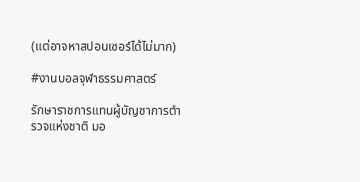(แต่อาจหาสปอนเซอร์ได้ไม่มาก)

#งานบอลจุฬาธรรมศาสตร์

รักษาราชการแทนผู้บัญชาการตำรวจแห่งชาติ มอ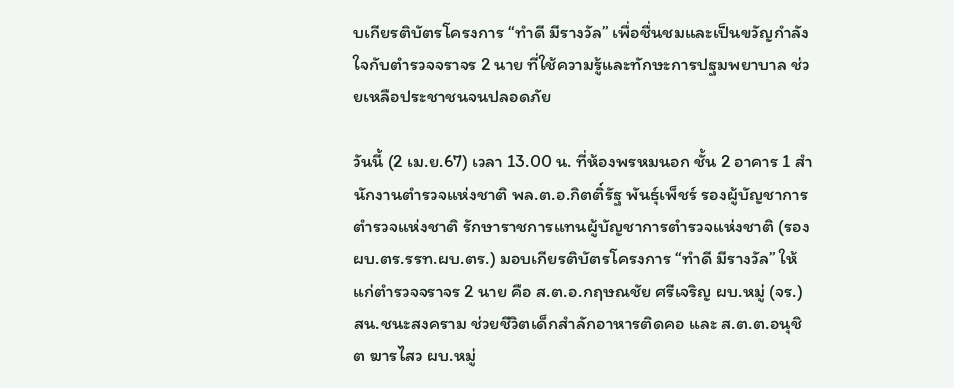บเกียรติบัตรโครงการ “ทำดี มีรางวัล” เพื่อชื่นชมและเป็นขวัญกำลังใจกับตำรวจจราจร 2 นาย ที่ใช้ความรู้และทักษะการปฐมพยาบาล ช่วยเหลือประชาชนจนปลอดภัย

วันนี้ (2 เม.ย.67) เวลา 13.00 น. ที่ห้องพรหมนอก ชั้น 2 อาคาร 1 สำนักงานตำรวจแห่งชาติ พล.ต.อ.กิตติ์รัฐ พันธุ์เพ็ชร์ รองผู้บัญชาการตำรวจแห่งชาติ รักษาราชการแทนผู้บัญชาการตำรวจแห่งชาติ (รอง ผบ.ตร.รรท.ผบ.ตร.) มอบเกียรติบัตรโครงการ “ทำดี มีรางวัล” ให้แก่ตำรวจจราจร 2 นาย คือ ส.ต.อ.กฤษณชัย ศรีเจริญ ผบ.หมู่ (จร.) สน.ชนะสงคราม ช่วยชีวิตเด็กสำลักอาหารติดคอ และ ส.ต.ต.อนุชิต ฆารไสว ผบ.หมู่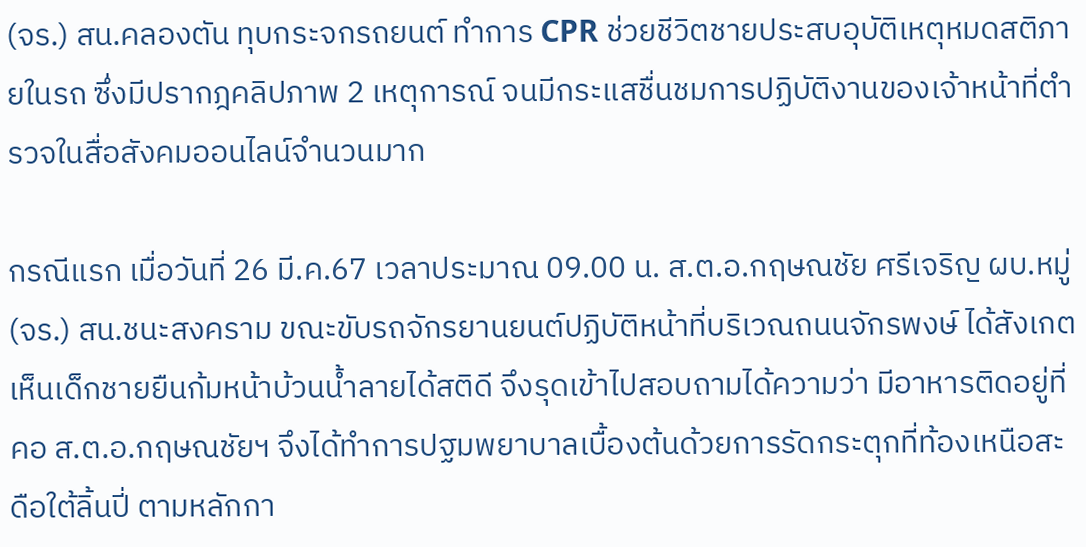(จร.) สน.คลองตัน ทุบกระจกรถยนต์ ทำการ CPR ช่วยชีวิตชายประสบอุบัติเหตุหมดสติภายในรถ ซึ่งมีปรากฎคลิปภาพ 2 เหตุการณ์ จนมีกระแสชื่นชมการปฏิบัติงานของเจ้าหน้าที่ตำรวจในสื่อสังคมออนไลน์จำนวนมาก

กรณีแรก เมื่อวันที่ 26 มี.ค.67 เวลาประมาณ 09.00 น. ส.ต.อ.กฤษณชัย ศรีเจริญ ผบ.หมู่ (จร.) สน.ชนะสงคราม ขณะขับรถจักรยานยนต์ปฏิบัติหน้าที่บริเวณถนนจักรพงษ์ ได้สังเกตเห็นเด็กชายยืนก้มหน้าบ้วนน้ำลายได้สติดี จึงรุดเข้าไปสอบถามได้ความว่า มีอาหารติดอยู่ที่คอ ส.ต.อ.กฤษณชัยฯ จึงได้ทำการปฐมพยาบาลเบื้องต้นด้วยการรัดกระตุกที่ท้องเหนือสะดือใต้ลิ้นปี่ ตามหลักกา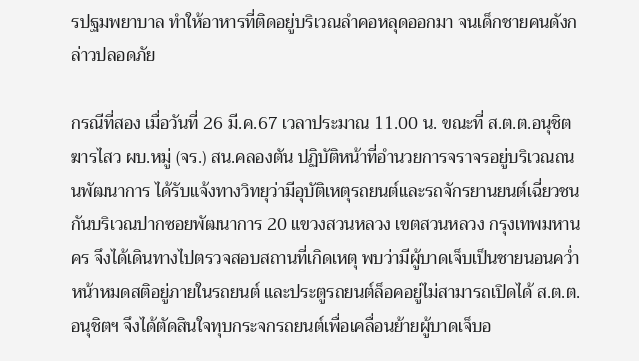รปฐมพยาบาล ทำให้อาหารที่ติดอยู่บริเวณลำคอหลุดออกมา จนเด็กชายคนดังกล่าวปลอดภัย

กรณีที่สอง เมื่อวันที่ 26 มี.ค.67 เวลาประมาณ 11.00 น. ขณะที่ ส.ต.ต.อนุชิต ฆารไสว ผบ.หมู่ (จร.) สน.คลองตัน ปฏิบัติหน้าที่อำนวยการจราจรอยู่บริเวณถนนพัฒนาการ ได้รับแจ้งทางวิทยุว่ามีอุบัติเหตุรถยนต์และรถจักรยานยนต์เฉี่ยวชนกันบริเวณปากซอยพัฒนาการ 20 แขวงสวนหลวง เขตสวนหลวง กรุงเทพมหานคร จึงได้เดินทางไปตรวจสอบสถานที่เกิดเหตุ พบว่ามีผู้บาดเจ็บเป็นชายนอนคว่ำหน้าหมดสติอยู่ภายในรถยนต์ และประตูรถยนต์ล็อคอยู่ไม่สามารถเปิดได้ ส.ต.ต.อนุชิตฯ จึงได้ตัดสินใจทุบกระจกรถยนต์เพื่อเคลื่อนย้ายผู้บาดเจ็บอ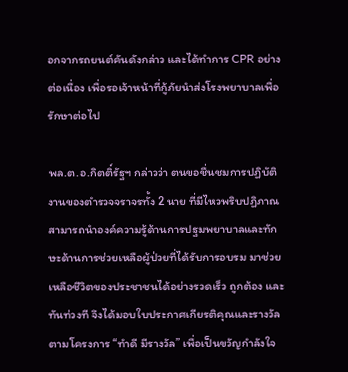อกจากรถยนต์คันดังกล่าว และได้ทำการ CPR อย่างต่อเนื่อง เพื่อรอเจ้าหน้าที่กู้ภัยนำส่งโรงพยาบาลเพื่อรักษาต่อไป

พล.ต.อ.กิตติ์รัฐฯ กล่าวว่า ตนขอชื่นชมการปฏิบัติงานของตำรวจจราจรทั้ง 2 นาย ที่มีไหวพริบปฏิภาณ สามารถนำองค์ความรู้ด้านการปฐมพยาบาลและทักษะด้านการช่วยเหลือผู้ป่วยที่ได้รับการอบรม มาช่วยเหลือชีวิตของประชาชนได้อย่างรวดเร็ว ถูกต้อง และทันท่วงที จึงได้มอบใบประกาศเกียรติคุณและรางวัลตามโครงการ “ทำดี มีรางวัล” เพื่อเป็นขวัญกำลังใจ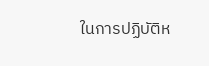ในการปฏิบัติห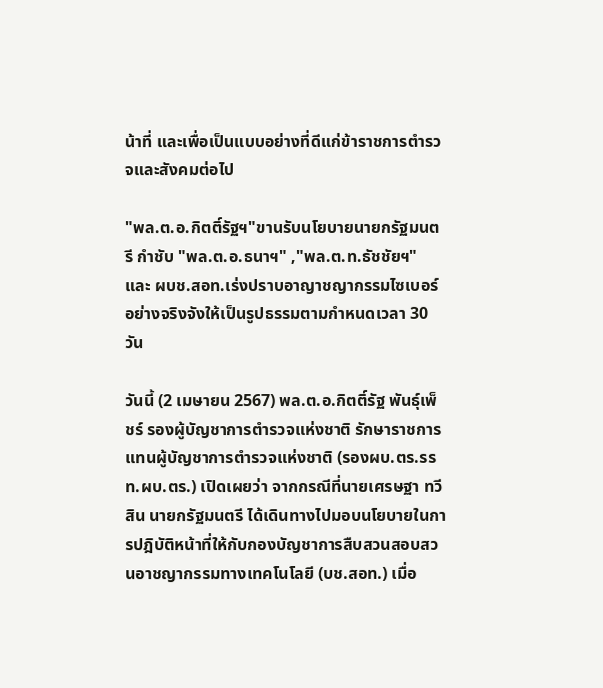น้าที่ และเพื่อเป็นแบบอย่างที่ดีแก่ข้าราชการตำรวจและสังคมต่อไป

"พล.ต.อ.กิตติ์รัฐฯ"ขานรับนโยบายนายกรัฐมนตรี กำชับ "พล.ต.อ.ธนาฯ" ,"พล.ต.ท.ธัชชัยฯ" และ ผบช.สอท.เร่งปราบอาญาชญากรรมไซเบอร์ อย่างจริงจังให้เป็นรูปธรรมตามกำหนดเวลา 30 วัน

วันนี้ (2 เมษายน 2567) พล.ต.อ.กิตติ์รัฐ พันธุ์เพ็ชร์ รองผู้บัญชาการตำรวจแห่งชาติ รักษาราชการแทนผู้บัญชาการตำรวจแห่งชาติ (รองผบ.ตร.รรท.ผบ.ตร.) เปิดเผยว่า จากกรณีที่นายเศรษฐา ทวีสิน นายกรัฐมนตรี ได้เดินทางไปมอบนโยบายในการปฎิบัติหน้าที่ให้กับกองบัญชาการสืบสวนสอบสวนอาชญากรรมทางเทคโนโลยี (บช.สอท.) เมื่อ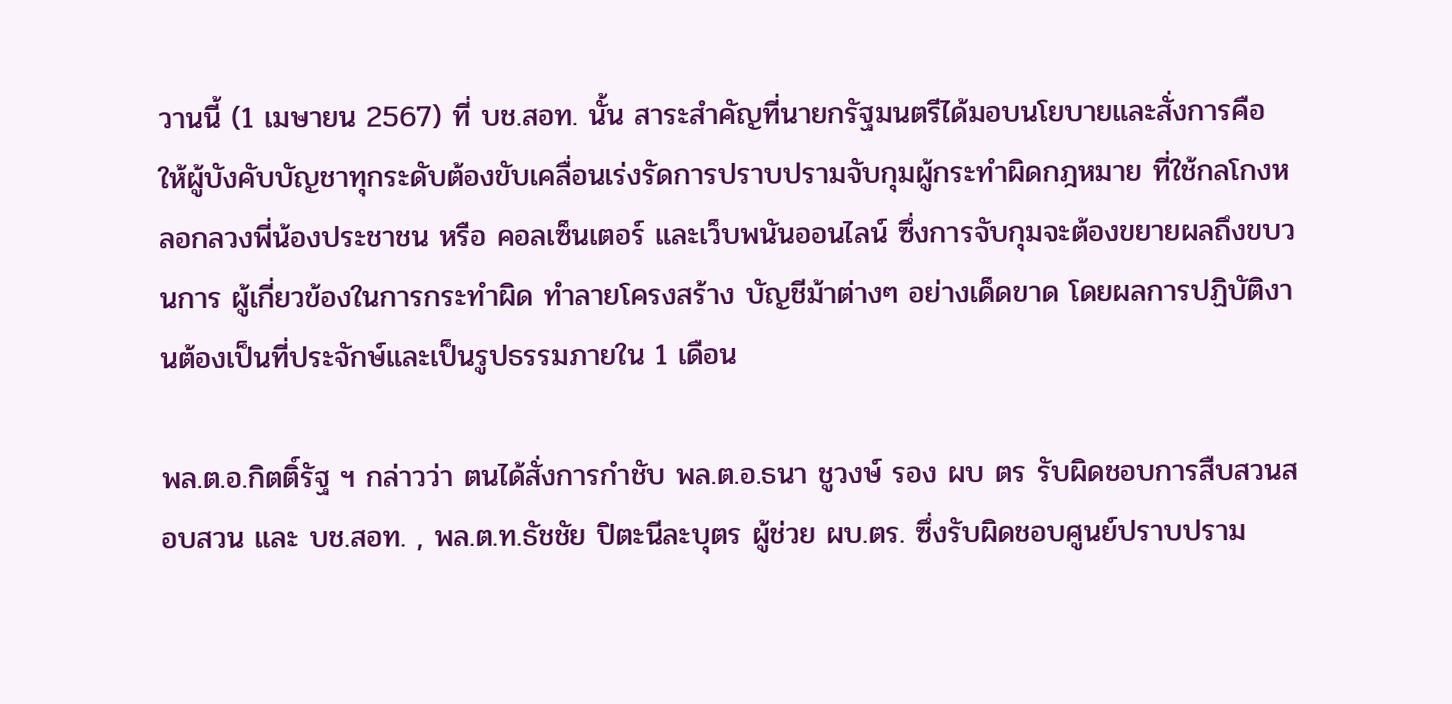วานนี้ (1 เมษายน 2567) ที่ บช.สอท. นั้น สาระสำคัญที่นายกรัฐมนตรีได้มอบนโยบายและสั่งการคือ ให้ผู้บังคับบัญชาทุกระดับต้องขับเคลื่อนเร่งรัดการปราบปรามจับกุมผู้กระทำผิดกฎหมาย ที่ใช้กลโกงหลอกลวงพี่น้องประชาชน หรือ คอลเซ็นเตอร์ และเว็บพนันออนไลน์ ซึ่งการจับกุมจะต้องขยายผลถึงขบวนการ ผู้เกี่ยวข้องในการกระทำผิด ทำลายโครงสร้าง บัญชีม้าต่างๆ อย่างเด็ดขาด โดยผลการปฏิบัติงานต้องเป็นที่ประจักษ์และเป็นรูปธรรมภายใน 1 เดือน

พล.ต.อ.กิตติ์รัฐ ฯ กล่าวว่า ตนได้สั่งการกำชับ พล.ต.อ.ธนา ชูวงษ์ รอง ผบ ตร รับผิดชอบการสืบสวนสอบสวน และ บช.สอท. , พล.ต.ท.ธัชชัย ปิตะนีละบุตร ผู้ช่วย ผบ.ตร. ซึ่งรับผิดชอบศูนย์ปราบปราม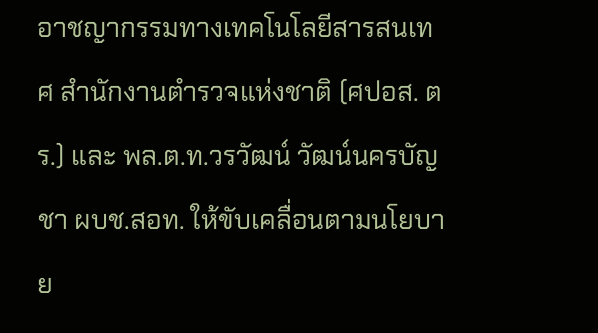อาชญากรรมทางเทคโนโลยีสารสนเทศ สำนักงานตำรวจแห่งชาติ (ศปอส. ตร.) และ พล.ต.ท.วรวัฒน์ วัฒน์นครบัญชา ผบช.สอท. ให้ขับเคลื่อนตามนโยบาย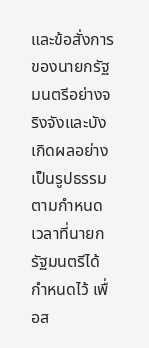และข้อสั่งการของนายกรัฐมนตรีอย่างจริงจังและบังเกิดผลอย่างเป็นรูปธรรม ตามกำหนดเวลาที่นายกรัฐมนตรีได้กำหนดไว้ เพื่อส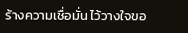ร้างความเชื่อมั่น ไว้วางใจขอ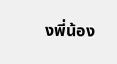งพี่น้อง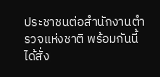ประชาชนต่อสำนักงานตำรวจแห่งชาติ พร้อมกันนี้ได้สั่ง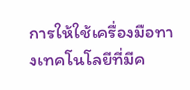การให้ใช้เครื่องมือทางเทคโนโลยีที่มีค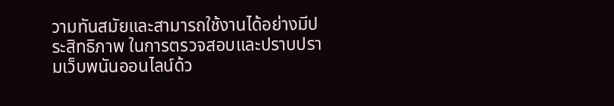วามทันสมัยและสามารถใช้งานได้อย่างมีประสิทธิภาพ ในการตรวจสอบและปราบปรามเว็บพนันออนไลน์ด้ว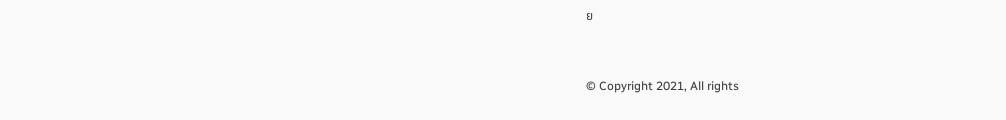ย


© Copyright 2021, All rights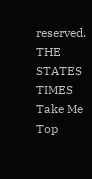reserved. THE STATES TIMES
Take Me Top